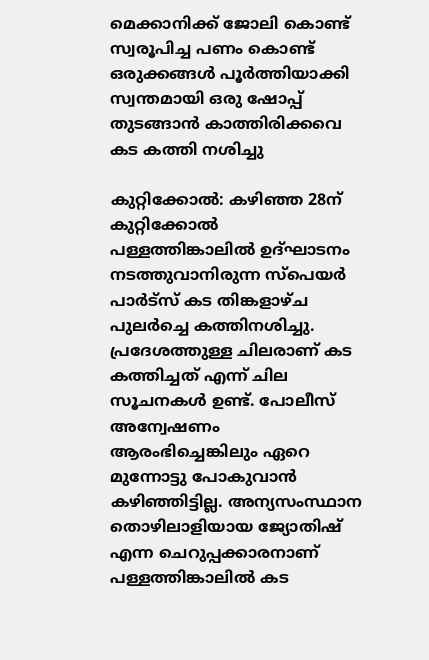മെക്കാനിക്ക് ജോലി കൊണ്ട് സ്വരൂപിച്ച പണം കൊണ്ട് ഒരുക്കങ്ങൾ പൂർത്തിയാക്കി സ്വന്തമായി ഒരു ഷോപ്പ് തുടങ്ങാൻ കാത്തിരിക്കവെ കട കത്തി നശിച്ചു

കുറ്റിക്കോൽ: കഴിഞ്ഞ 28ന് കുറ്റിക്കോൽ പള്ളത്തിങ്കാലിൽ ഉദ്ഘാടനം നടത്തുവാനിരുന്ന സ്പെയർ പാർട്സ് കട തിങ്കളാഴ്ച പുലർച്ചെ കത്തിനശിച്ചു. പ്രദേശത്തുള്ള ചിലരാണ് കട കത്തിച്ചത് എന്ന് ചില സൂചനകൾ ഉണ്ട്. പോലീസ് അന്വേഷണം ആരംഭിച്ചെങ്കിലും ഏറെ മുന്നോട്ടു പോകുവാൻ കഴിഞ്ഞിട്ടില്ല. അന്യസംസ്ഥാന തൊഴിലാളിയായ ജ്യോതിഷ് എന്ന ചെറുപ്പക്കാരനാണ് പള്ളത്തിങ്കാലിൽ കട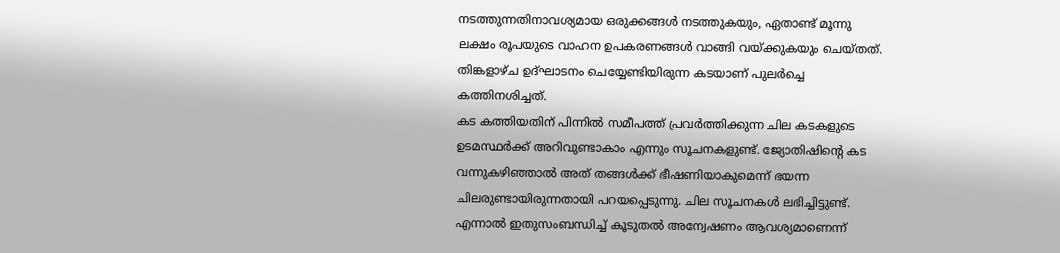നടത്തുന്നതിനാവശ്യമായ ഒരുക്കങ്ങൾ നടത്തുകയും, ഏതാണ്ട് മൂന്നു ലക്ഷം രൂപയുടെ വാഹന ഉപകരണങ്ങൾ വാങ്ങി വയ്ക്കുകയും ചെയ്തത്. തിങ്കളാഴ്ച ഉദ്ഘാടനം ചെയ്യേണ്ടിയിരുന്ന കടയാണ് പുലർച്ചെ കത്തിനശിച്ചത്.
കട കത്തിയതിന് പിന്നിൽ സമീപത്ത് പ്രവർത്തിക്കുന്ന ചില കടകളുടെ ഉടമസ്ഥർക്ക് അറിവുണ്ടാകാം എന്നും സൂചനകളുണ്ട്. ജ്യോതിഷിന്റെ കട വന്നുകഴിഞ്ഞാൽ അത് തങ്ങൾക്ക് ഭീഷണിയാകുമെന്ന് ഭയന്ന ചിലരുണ്ടായിരുന്നതായി പറയപ്പെടുന്നു. ചില സൂചനകൾ ലഭിച്ചിട്ടുണ്ട്. എന്നാൽ ഇതുസംബന്ധിച്ച് കൂടുതൽ അന്വേഷണം ആവശ്യമാണെന്ന്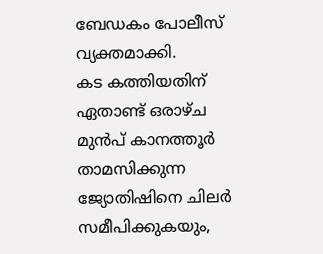ബേഡകം പോലീസ് വ്യക്തമാക്കി.
കട കത്തിയതിന് ഏതാണ്ട് ഒരാഴ്ച മുൻപ് കാനത്തൂർ താമസിക്കുന്ന ജ്യോതിഷിനെ ചിലർ സമീപിക്കുകയും,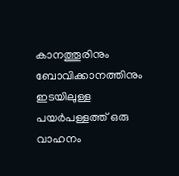കാനത്തൂരിനും ബോവിക്കാനത്തിനും ഇടയിലുള്ള പയർപള്ളത്ത് ഒരു വാഹനം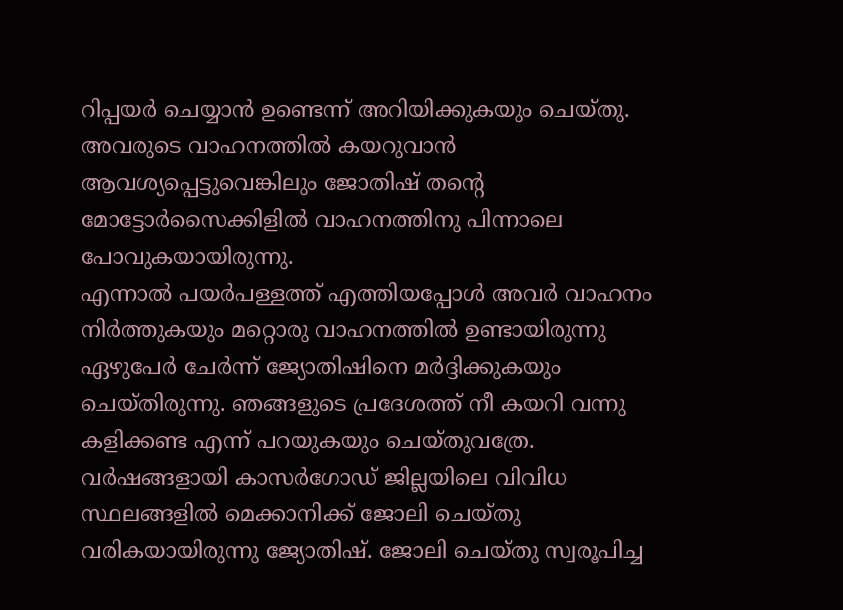റിപ്പയർ ചെയ്യാൻ ഉണ്ടെന്ന് അറിയിക്കുകയും ചെയ്തു. അവരുടെ വാഹനത്തിൽ കയറുവാൻ ആവശ്യപ്പെട്ടുവെങ്കിലും ജോതിഷ് തന്റെ മോട്ടോർസൈക്കിളിൽ വാഹനത്തിനു പിന്നാലെ പോവുകയായിരുന്നു.
എന്നാൽ പയർപള്ളത്ത് എത്തിയപ്പോൾ അവർ വാഹനം നിർത്തുകയും മറ്റൊരു വാഹനത്തിൽ ഉണ്ടായിരുന്നു ഏഴുപേർ ചേർന്ന് ജ്യോതിഷിനെ മർദ്ദിക്കുകയും ചെയ്തിരുന്നു. ഞങ്ങളുടെ പ്രദേശത്ത് നീ കയറി വന്നു കളിക്കണ്ട എന്ന് പറയുകയും ചെയ്തുവത്രേ. വർഷങ്ങളായി കാസർഗോഡ് ജില്ലയിലെ വിവിധ സ്ഥലങ്ങളിൽ മെക്കാനിക്ക് ജോലി ചെയ്തു വരികയായിരുന്നു ജ്യോതിഷ്. ജോലി ചെയ്തു സ്വരൂപിച്ച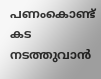പണംകൊണ്ട് കട നടത്തുവാൻ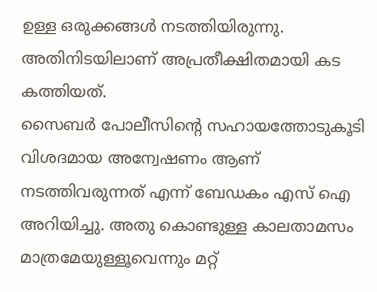ഉള്ള ഒരുക്കങ്ങൾ നടത്തിയിരുന്നു. അതിനിടയിലാണ് അപ്രതീക്ഷിതമായി കട കത്തിയത്.
സൈബർ പോലീസിന്റെ സഹായത്തോടുകൂടി വിശദമായ അന്വേഷണം ആണ് നടത്തിവരുന്നത് എന്ന് ബേഡകം എസ് ഐ അറിയിച്ചു. അതു കൊണ്ടുള്ള കാലതാമസം മാത്രമേയുള്ളൂവെന്നും മറ്റ്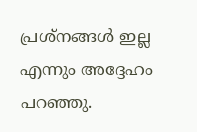പ്രശ്നങ്ങൾ ഇല്ല എന്നും അദ്ദേഹം പറഞ്ഞു.